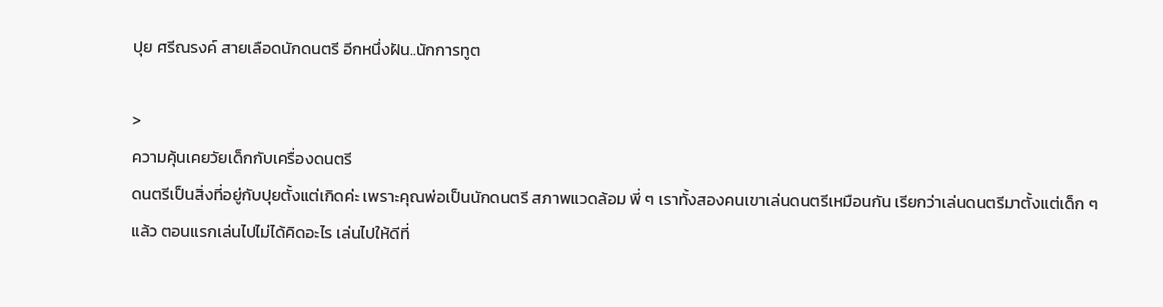ปุย ศรีณรงค์ สายเลือดนักดนตรี อีกหนึ่งฝัน..นักการทูต

>
ความคุ้นเคยวัยเด็กกับเครื่องดนตรี
ดนตรีเป็นสิ่งที่อยู่กับปุยตั้งแต่เกิดค่ะ เพราะคุณพ่อเป็นนักดนตรี สภาพแวดล้อม พี่ ๆ เราทั้งสองคนเขาเล่นดนตรีเหมือนกัน เรียกว่าเล่นดนตรีมาตั้งแต่เด็ก ๆ แล้ว ตอนแรกเล่นไปไม่ได้คิดอะไร เล่นไปให้ดีที่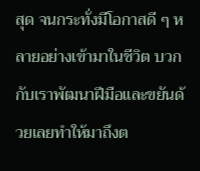สุด จนกระทั่งมีโอกาสดี ๆ หลายอย่างเข้ามาในชีวิต บวกกับเราพัฒนาฝีมือและขยันด้วยเลยทำให้มาถึงต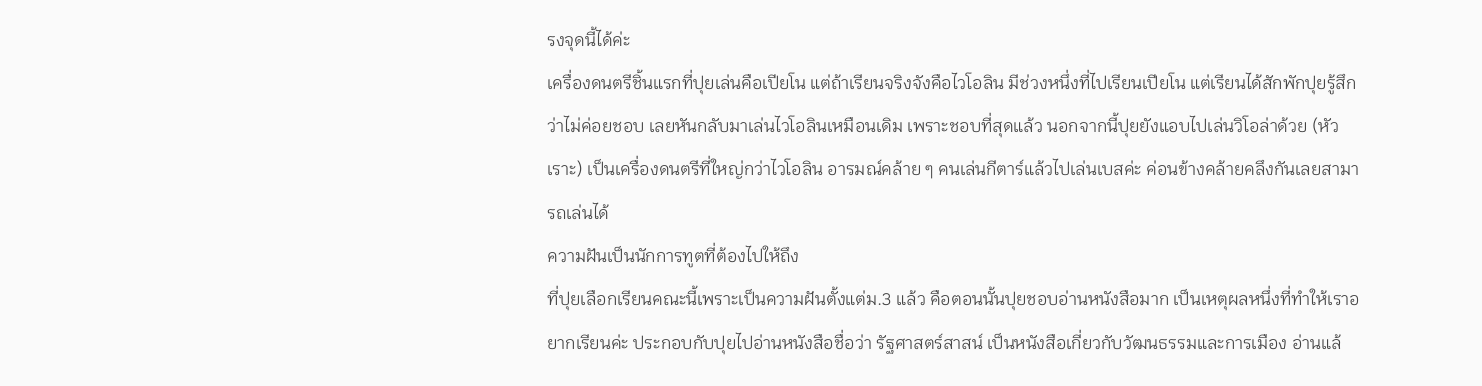รงจุดนี้ได้ค่ะ
เครื่องดนตรีชิ้นแรกที่ปุยเล่นคือเปียโน แต่ถ้าเรียนจริงจังคือไวโอลิน มีช่วงหนึ่งที่ไปเรียนเปียโน แต่เรียนได้สักพักปุยรู้สึกว่าไม่ค่อยชอบ เลยหันกลับมาเล่นไวโอลินเหมือนเดิม เพราะชอบที่สุดแล้ว นอกจากนี้ปุยยังแอบไปเล่นวิโอล่าด้วย (หัวเราะ) เป็นเครื่องดนตรีที่ใหญ่กว่าไวโอลิน อารมณ์คล้าย ๆ คนเล่นกีตาร์แล้วไปเล่นเบสค่ะ ค่อนข้างคล้ายคลึงกันเลยสามารถเล่นได้
ความฝันเป็นนักการทูตที่ต้องไปให้ถึง
ที่ปุยเลือกเรียนคณะนี้เพราะเป็นความฝันตั้งแต่ม.3 แล้ว คือตอนนั้นปุยชอบอ่านหนังสือมาก เป็นเหตุผลหนึ่งที่ทำให้เราอยากเรียนค่ะ ประกอบกับปุยไปอ่านหนังสือชื่อว่า รัฐศาสตร์สาสน์ เป็นหนังสือเกี่ยวกับวัฒนธรรมและการเมือง อ่านแล้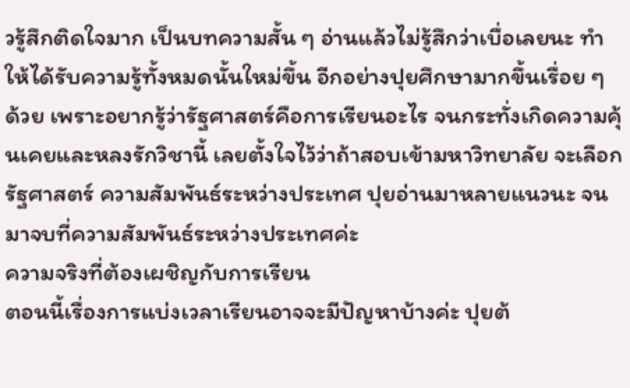วรู้สึกติดใจมาก เป็นบทความสั้น ๆ อ่านแล้วไม่รู้สึกว่าเบื่อเลยนะ ทำให้ได้รับความรู้ทั้งหมดนั้นใหม่ขึ้น อีกอย่างปุยศึกษามากขึ้นเรื่อย ๆ ด้วย เพราะอยากรู้ว่ารัฐศาสตร์คือการเรียนอะไร จนกระทั่งเกิดความคุ้นเคยและหลงรักวิชานี้ เลยตั้งใจไว้ว่าถ้าสอบเข้ามหาวิทยาลัย จะเลือกรัฐศาสตร์ ความสัมพันธ์ระหว่างประเทศ ปุยอ่านมาหลายแนวนะ จนมาจบที่ความสัมพันธ์ระหว่างประเทศค่ะ
ความจริงที่ต้องเผชิญกับการเรียน
ตอนนี้เรื่องการแบ่งเวลาเรียนอาจจะมีปัญหาบ้างค่ะ ปุยต้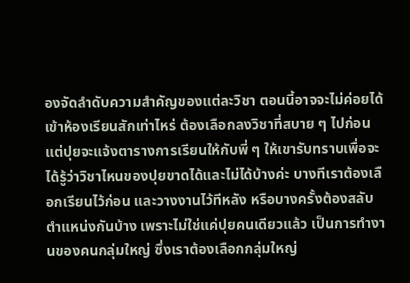องจัดลำดับความสำคัญของแต่ละวิชา ตอนนี้อาจจะไม่ค่อยได้เข้าห้องเรียนสักเท่าไหร่ ต้องเลือกลงวิชาที่สบาย ๆ ไปก่อน แต่ปุยจะแจ้งตารางการเรียนให้กับพี่ ๆ ให้เขารับทราบเพื่อจะได้รู้ว่าวิชาไหนของปุยขาดได้และไม่ได้บ้างค่ะ บางทีเราต้องเลือกเรียนไว้ก่อน และวางงานไว้ทีหลัง หรือบางครั้งต้องสลับตำแหน่งกันบ้าง เพราะไม่ใช่แค่ปุยคนเดียวแล้ว เป็นการทำงานของคนกลุ่มใหญ่ ซึ่งเราต้องเลือกกลุ่มใหญ่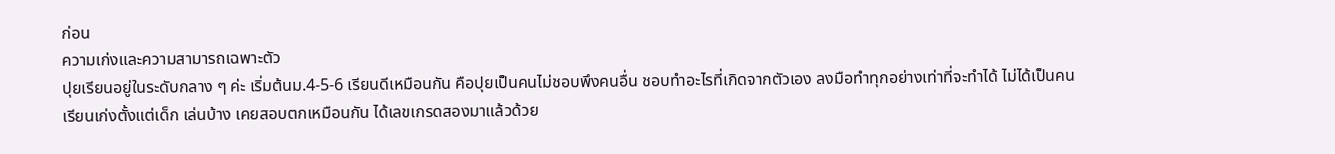ก่อน
ความเก่งและความสามารถเฉพาะตัว
ปุยเรียนอยู่ในระดับกลาง ๆ ค่ะ เริ่มต้นม.4-5-6 เรียนดีเหมือนกัน คือปุยเป็นคนไม่ชอบพึงคนอื่น ชอบทำอะไรที่เกิดจากตัวเอง ลงมือทำทุกอย่างเท่าที่จะทำได้ ไม่ได้เป็นคนเรียนเก่งตั้งแต่เด็ก เล่นบ้าง เคยสอบตกเหมือนกัน ได้เลขเกรดสองมาแล้วด้วย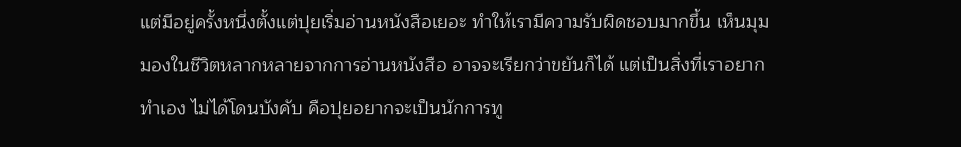แต่มีอยู่ครั้งหนึ่งตั้งแต่ปุยเริ่มอ่านหนังสือเยอะ ทำให้เรามีความรับผิดชอบมากขึ้น เห็นมุมมองในชีวิตหลากหลายจากการอ่านหนังสือ อาจจะเรียกว่าขยันก็ได้ แต่เป็นสิ่งที่เราอยากทำเอง ไม่ได้โดนบังคับ คือปุยอยากจะเป็นนักการทู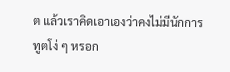ต แล้วเราคิดเอาเองว่าคงไม่มีนักการทูตโง่ ๆ หรอก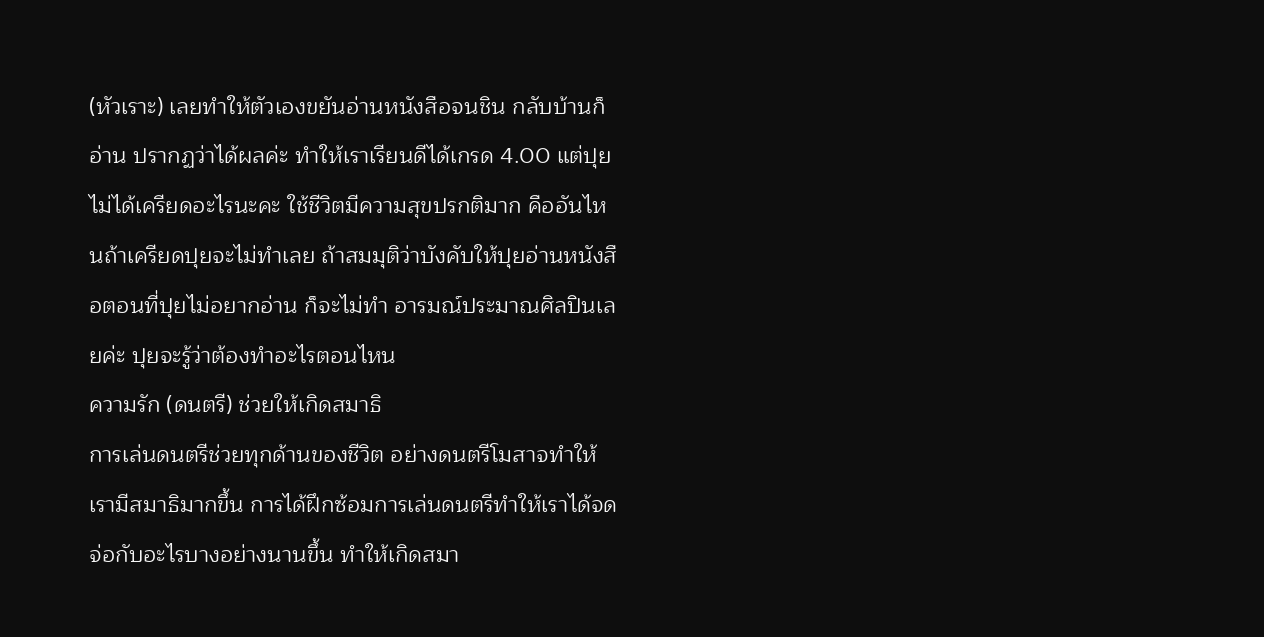(หัวเราะ) เลยทำให้ตัวเองขยันอ่านหนังสือจนชิน กลับบ้านก็อ่าน ปรากฏว่าได้ผลค่ะ ทำให้เราเรียนดีได้เกรด 4.00 แต่ปุยไม่ได้เครียดอะไรนะคะ ใช้ชีวิตมีความสุขปรกติมาก คืออันไหนถ้าเครียดปุยจะไม่ทำเลย ถ้าสมมุติว่าบังคับให้ปุยอ่านหนังสือตอนที่ปุยไม่อยากอ่าน ก็จะไม่ทำ อารมณ์ประมาณศิลปินเลยค่ะ ปุยจะรู้ว่าต้องทำอะไรตอนไหน
ความรัก (ดนตรี) ช่วยให้เกิดสมาธิ
การเล่นดนตรีช่วยทุกด้านของชีวิต อย่างดนตรีโมสาจทำให้เรามีสมาธิมากขึ้น การได้ฝึกซ้อมการเล่นดนตรีทำให้เราได้จดจ่อกับอะไรบางอย่างนานขึ้น ทำให้เกิดสมา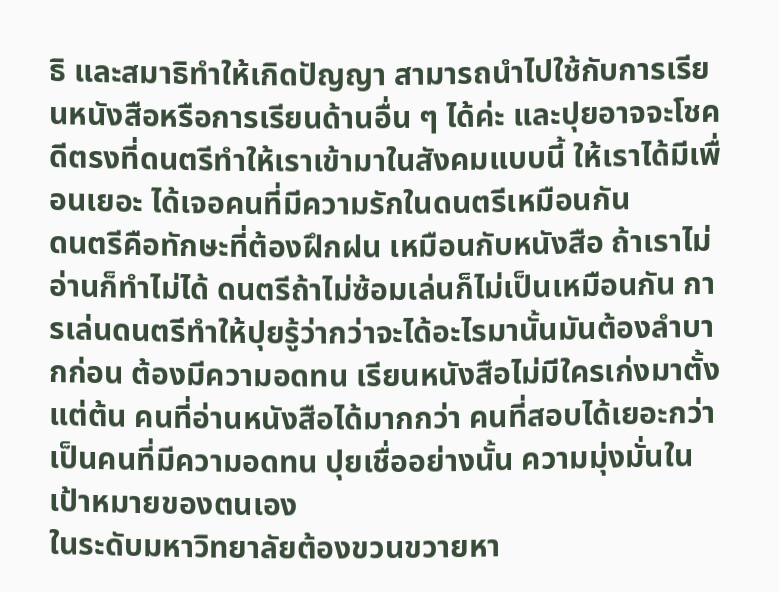ธิ และสมาธิทำให้เกิดปัญญา สามารถนำไปใช้กับการเรียนหนังสือหรือการเรียนด้านอื่น ๆ ได้ค่ะ และปุยอาจจะโชคดีตรงที่ดนตรีทำให้เราเข้ามาในสังคมแบบนี้ ให้เราได้มีเพื่อนเยอะ ได้เจอคนที่มีความรักในดนตรีเหมือนกัน
ดนตรีคือทักษะที่ต้องฝึกฝน เหมือนกับหนังสือ ถ้าเราไม่อ่านก็ทำไม่ได้ ดนตรีถ้าไม่ซ้อมเล่นก็ไม่เป็นเหมือนกัน การเล่นดนตรีทำให้ปุยรู้ว่ากว่าจะได้อะไรมานั้นมันต้องลำบากก่อน ต้องมีความอดทน เรียนหนังสือไม่มีใครเก่งมาตั้งแต่ต้น คนที่อ่านหนังสือได้มากกว่า คนที่สอบได้เยอะกว่า เป็นคนที่มีความอดทน ปุยเชื่ออย่างนั้น ความมุ่งมั่นในเป้าหมายของตนเอง
ในระดับมหาวิทยาลัยต้องขวนขวายหา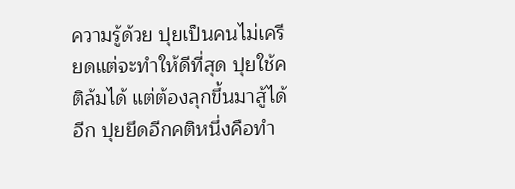ความรู้ด้วย ปุยเป็นคนไม่เครียดแต่จะทำให้ดีที่สุด ปุยใช้คติล้มได้ แต่ต้องลุกขึ้นมาสู้ได้อีก ปุยยึดอีกคติหนึ่งคือทำ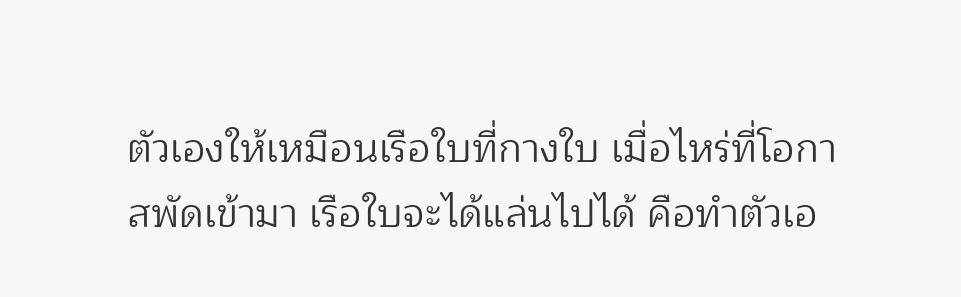ตัวเองให้เหมือนเรือใบที่กางใบ เมื่อไหร่ที่โอกาสพัดเข้ามา เรือใบจะได้แล่นไปได้ คือทำตัวเอ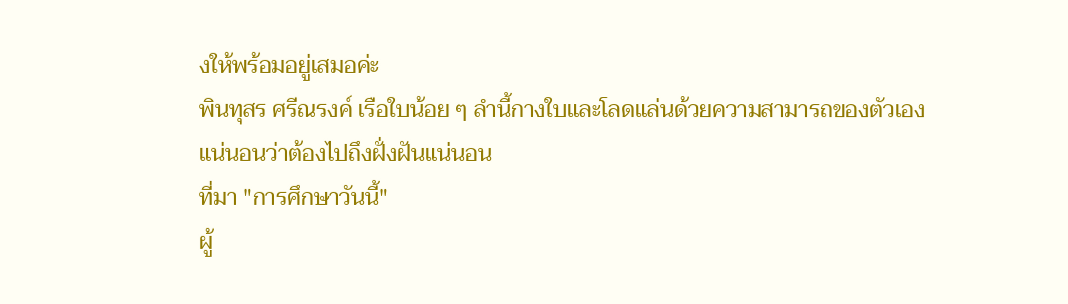งให้พร้อมอยู่เสมอค่ะ
พินทุสร ศรีณรงค์ เรือใบน้อย ๆ ลำนี้กางใบและโลดแล่นด้วยความสามารถของตัวเอง แน่นอนว่าต้องไปถึงฝั่งฝันแน่นอน
ที่มา "การศึกษาวันนี้"
ผู้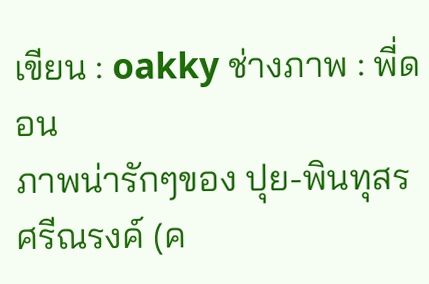เขียน : oakky ช่างภาพ : พี่ดอน
ภาพน่ารักๆของ ปุย-พินทุสร ศรีณรงค์ (ค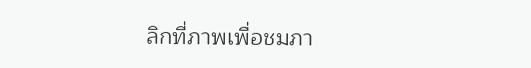ลิกที่ภาพเพื่อชมภา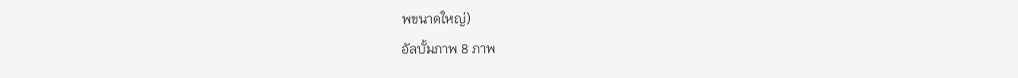พขนาดใหญ่)
อัลบั้มภาพ 8 ภาพ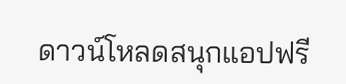ดาวน์โหลดสนุกแอปฟรี